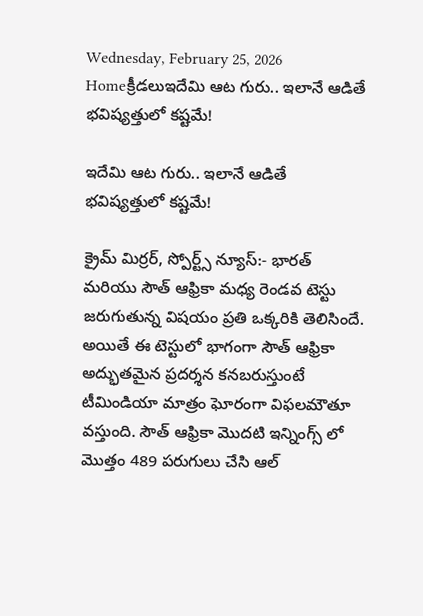Wednesday, February 25, 2026
Homeక్రీడలుఇదేమి ఆట గురు.. ఇలానే ఆడితే భవిష్యత్తులో కష్టమే!

ఇదేమి ఆట గురు.. ఇలానే ఆడితే భవిష్యత్తులో కష్టమే!

క్రైమ్ మిర్రర్, స్పోర్ట్స్ న్యూస్:- భారత్ మరియు సౌత్ ఆఫ్రికా మధ్య రెండవ టెస్టు జరుగుతున్న విషయం ప్రతి ఒక్కరికి తెలిసిందే. అయితే ఈ టెస్టులో భాగంగా సౌత్ ఆఫ్రికా అద్భుతమైన ప్రదర్శన కనబరుస్తుంటే టీమిండియా మాత్రం ఘోరంగా విఫలమౌతూ వస్తుంది. సౌత్ ఆఫ్రికా మొదటి ఇన్నింగ్స్ లో మొత్తం 489 పరుగులు చేసి ఆల్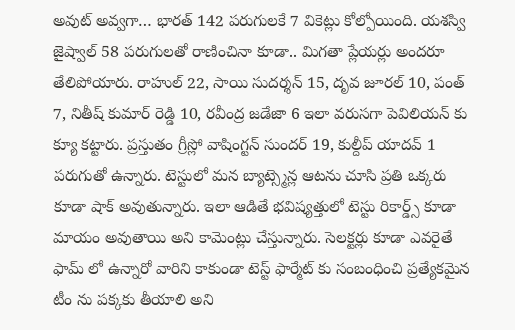అవుట్ అవ్వగా… భారత్ 142 పరుగులకే 7 వికెట్లు కోల్పోయింది. యశస్వి జైష్వాల్ 58 పరుగులతో రాణించినా కూడా.. మిగతా ప్లేయర్లు అందరూ తేలిపోయారు. రాహుల్ 22, సాయి సుదర్శన్ 15, దృవ జూరల్ 10, పంత్ 7, నితీష్ కుమార్ రెడ్డి 10, రవీంద్ర జడేజా 6 ఇలా వరుసగా పెవిలియన్ కు క్యూ కట్టారు. ప్రస్తుతం గ్రీస్లో వాషింగ్టన్ సుందర్ 19, కుల్దీప్ యాదవ్ 1 పరుగుతో ఉన్నారు. టెస్టులో మన బ్యాట్స్మెన్ల ఆటను చూసి ప్రతి ఒక్కరు కూడా షాక్ అవుతున్నారు. ఇలా ఆడితే భవిష్యత్తులో టెస్టు రికార్డ్స్ కూడా మాయం అవుతాయి అని కామెంట్లు చేస్తున్నారు. సెలక్టర్లు కూడా ఎవరైతే ఫామ్ లో ఉన్నారో వారిని కాకుండా టెస్ట్ ఫార్మేట్ కు సంబంధించి ప్రత్యేకమైన టీం ను పక్కకు తీయాలి అని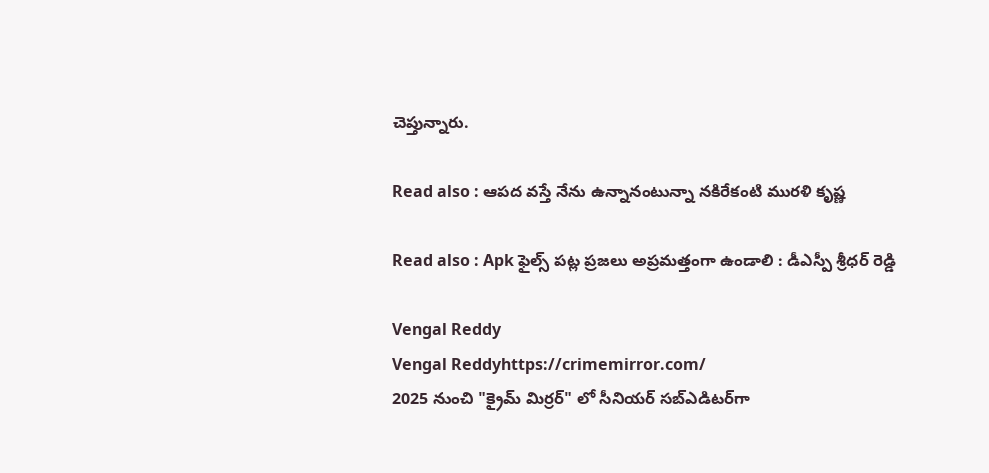చెప్తున్నారు.

Read also : ఆపద వస్తే నేను ఉన్నానంటున్నా నకిరేకంటి మురళి కృష్ణ

Read also : Apk ఫైల్స్ పట్ల ప్రజలు అప్రమత్తంగా ఉండాలి : డీఎస్పీ శ్రీధర్ రెడ్డి

Vengal Reddy
Vengal Reddyhttps://crimemirror.com/
2025 నుంచి "క్రైమ్ మిర్రర్" లో సీనియర్ సబ్‌ఎడిటర్‌గా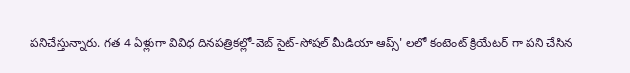పనిచేస్తున్నారు. గత 4 ఏళ్లుగా వివిధ దినపత్రికల్లో-వెబ్ సైట్-సోషల్ మీడియా ఆప్స్' లలో కంటెంట్ క్రియేటర్ గా పని చేసిన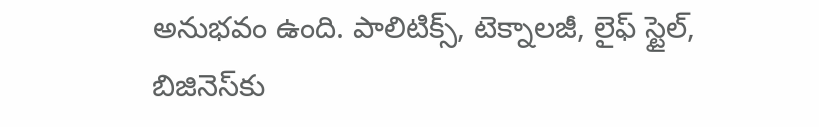అనుభవం ఉంది. పాలిటిక్స్‌, టెక్నాలజీ, లైఫ్‌ స్టైల్‌, బిజినెస్‌కు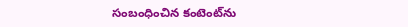సంబంధించిన కంటెంట్‌ను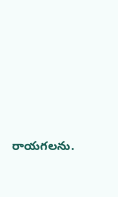రాయగలను.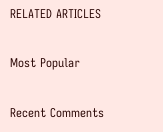RELATED ARTICLES

Most Popular

Recent Comments